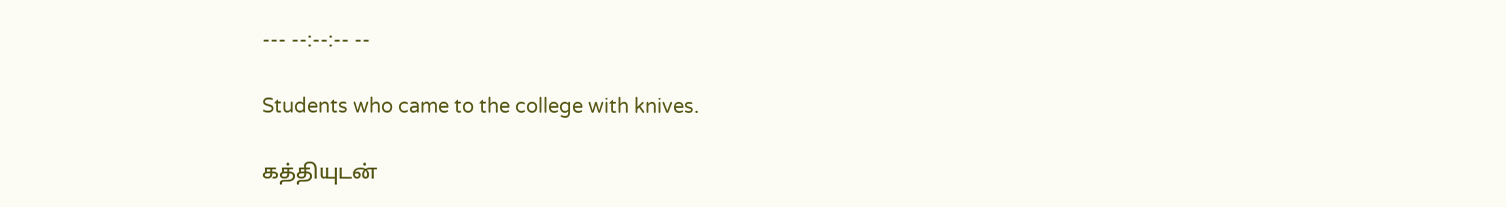--- --:--:-- --

Students who came to the college with knives.

கத்தியுடன்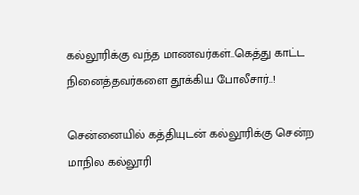கல்லூரிக்கு வந்த மாணவர்கள்..கெத்து காட்ட நினைத்தவர்களை தூக்கிய போலீசார்..!

சென்னையில் கத்தியுடன் கல்லூரிக்கு சென்ற மாநில கல்லூரி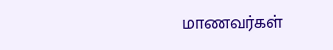மாணவர்கள்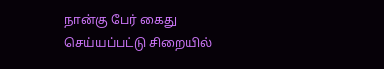நான்கு பேர் கைது செய்யப்பட்டு சிறையில்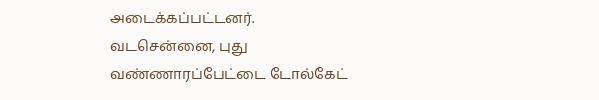அடைக்கப்பட்டனர். வடசென்னை, புது வண்ணாரப்பேட்டை டோல்கேட்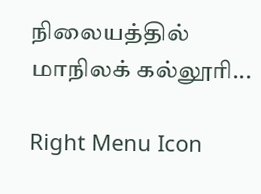நிலையத்தில் மாநிலக் கல்லூரி...

Right Menu Icon